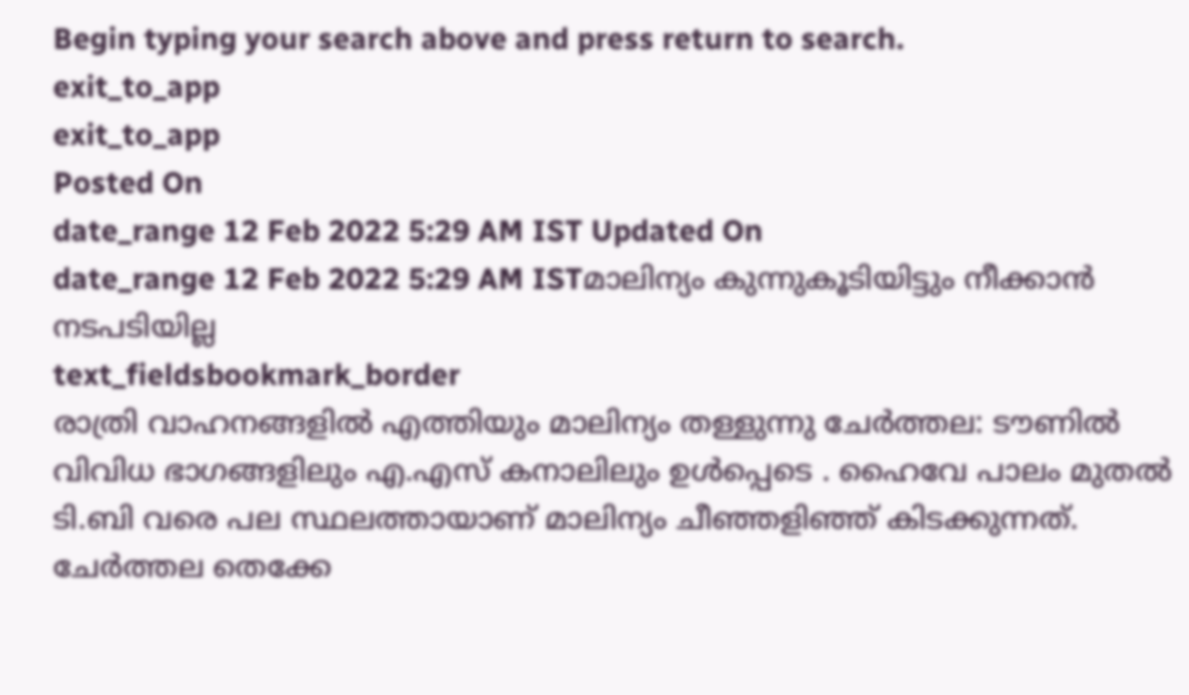Begin typing your search above and press return to search.
exit_to_app
exit_to_app
Posted On
date_range 12 Feb 2022 5:29 AM IST Updated On
date_range 12 Feb 2022 5:29 AM ISTമാലിന്യം കുന്നുകൂടിയിട്ടും നീക്കാൻ നടപടിയില്ല
text_fieldsbookmark_border
രാത്രി വാഹനങ്ങളിൽ എത്തിയും മാലിന്യം തള്ളുന്നു ചേർത്തല: ടൗണിൽ വിവിധ ഭാഗങ്ങളിലും എ.എസ് കനാലിലും ഉൾപ്പെടെ . ഹൈവേ പാലം മുതൽ ടി.ബി വരെ പല സ്ഥലത്തായാണ് മാലിന്യം ചീഞ്ഞളിഞ്ഞ് കിടക്കുന്നത്. ചേർത്തല തെക്കേ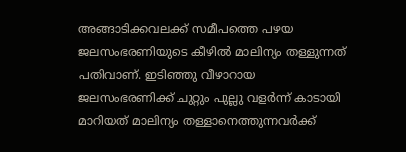അങ്ങാടിക്കവലക്ക് സമീപത്തെ പഴയ ജലസംഭരണിയുടെ കീഴിൽ മാലിന്യം തള്ളുന്നത് പതിവാണ്. ഇടിഞ്ഞു വീഴാറായ ജലസംഭരണിക്ക് ചുറ്റും പുല്ലു വളർന്ന് കാടായി മാറിയത് മാലിന്യം തള്ളാനെത്തുന്നവർക്ക്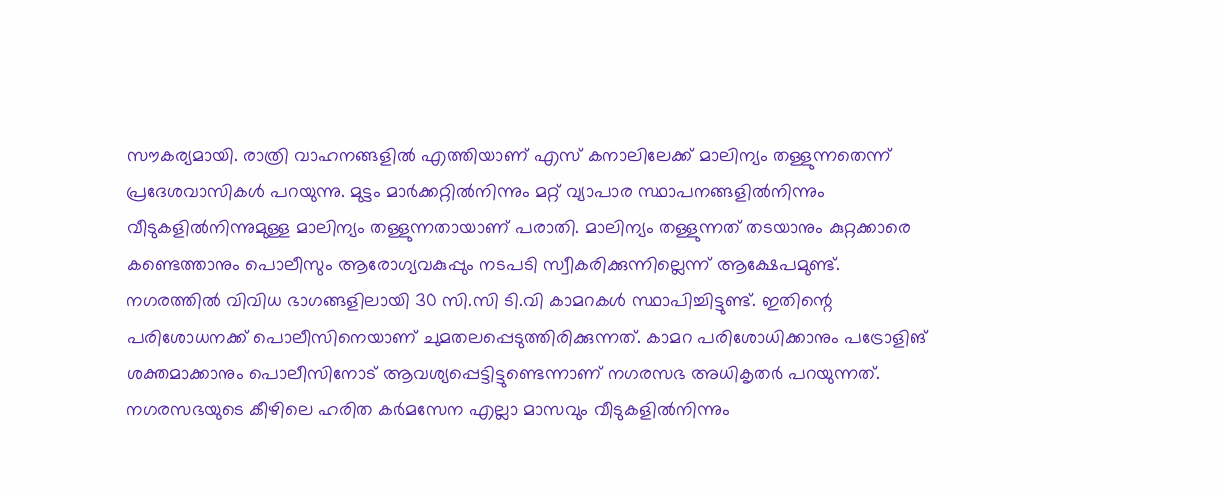സൗകര്യമായി. രാത്രി വാഹനങ്ങളിൽ എത്തിയാണ് എസ് കനാലിലേക്ക് മാലിന്യം തള്ളുന്നതെന്ന് പ്രദേശവാസികൾ പറയുന്നു. മുട്ടം മാർക്കറ്റിൽനിന്നും മറ്റ് വ്യാപാര സ്ഥാപനങ്ങളിൽനിന്നും വീടുകളിൽനിന്നുമുള്ള മാലിന്യം തള്ളുന്നതായാണ് പരാതി. മാലിന്യം തള്ളുന്നത് തടയാനും കുറ്റക്കാരെ കണ്ടെത്താനും പൊലീസും ആരോഗ്യവകുപ്പും നടപടി സ്വീകരിക്കുന്നില്ലെന്ന് ആക്ഷേപമുണ്ട്. നഗരത്തിൽ വിവിധ ഭാഗങ്ങളിലായി 30 സി.സി ടി.വി കാമറകൾ സ്ഥാപിച്ചിട്ടുണ്ട്. ഇതിന്റെ പരിശോധനക്ക് പൊലീസിനെയാണ് ചുമതലപ്പെടുത്തിരിക്കുന്നത്. കാമറ പരിശോധിക്കാനും പട്രോളിങ് ശക്തമാക്കാനും പൊലീസിനോട് ആവശ്യപ്പെട്ടിട്ടുണ്ടെന്നാണ് നഗരസഭ അധികൃതർ പറയുന്നത്. നഗരസഭയുടെ കീഴിലെ ഹരിത കർമസേന എല്ലാ മാസവും വീടുകളിൽനിന്നും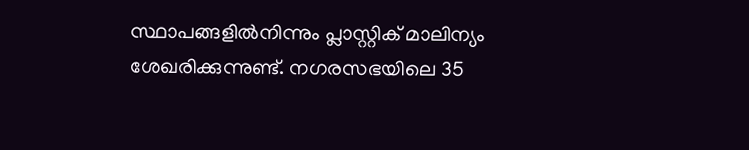സ്ഥാപങ്ങളിൽനിന്നും പ്ലാസ്റ്റിക് മാലിന്യം ശേഖരിക്കുന്നുണ്ട്. നഗരസഭയിലെ 35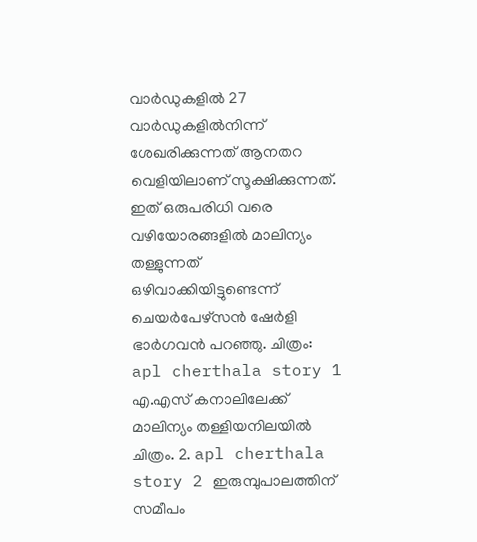വാർഡുകളിൽ 27 വാർഡുകളിൽനിന്ന് ശേഖരിക്കുന്നത് ആനതറ വെളിയിലാണ് സൂക്ഷിക്കുന്നത്. ഇത് ഒരുപരിധി വരെ വഴിയോരങ്ങളിൽ മാലിന്യം തള്ളുന്നത് ഒഴിവാക്കിയിട്ടുണ്ടെന്ന് ചെയർപേഴ്സൻ ഷേർളി ഭാർഗവൻ പറഞ്ഞു. ചിത്രം: apl cherthala story 1 എ.എസ് കനാലിലേക്ക് മാലിന്യം തള്ളിയനിലയിൽ ചിത്രം. 2. apl cherthala story 2 ഇരുമ്പുപാലത്തിന് സമീപം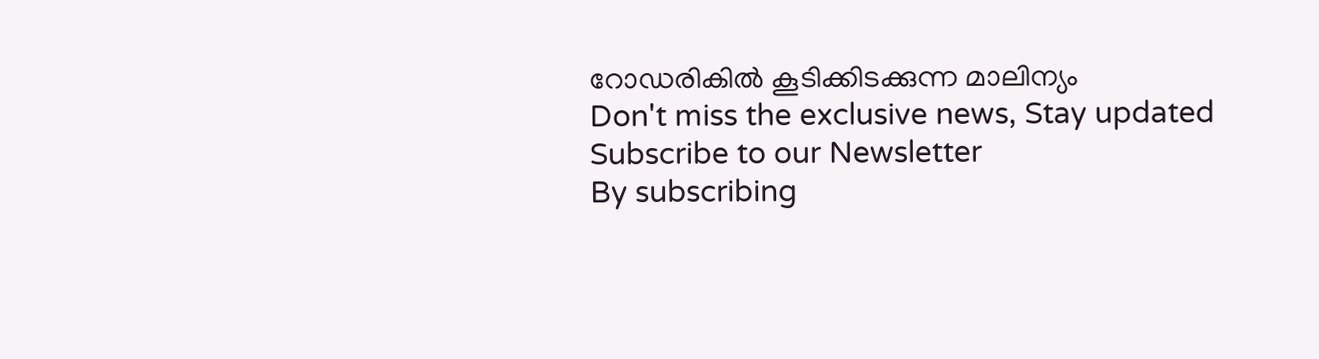റോഡരികിൽ കൂടിക്കിടക്കുന്ന മാലിന്യം
Don't miss the exclusive news, Stay updated
Subscribe to our Newsletter
By subscribing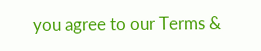you agree to our Terms &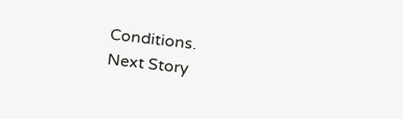Conditions.
Next Story